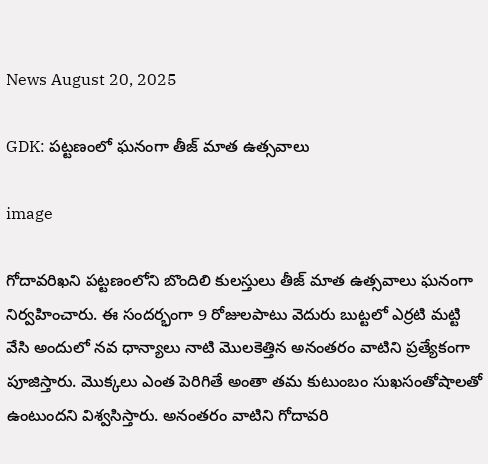News August 20, 2025

GDK: పట్టణంలో ఘనంగా తీజ్ మాత ఉత్సవాలు

image

గోదావరిఖని పట్టణంలోని బొందిలి కులస్తులు తీజ్ మాత ఉత్సవాలు ఘనంగా నిర్వహించారు. ఈ సందర్భంగా 9 రోజులపాటు వెదురు బుట్టలో ఎర్రటి మట్టి వేసి అందులో నవ ధాన్యాలు నాటి మొలకెత్తిన అనంతరం వాటిని ప్రత్యేకంగా పూజిస్తారు. మొక్కలు ఎంత పెరిగితే అంతా తమ కుటుంబం సుఖసంతోషాలతో ఉంటుందని విశ్వసిస్తారు. అనంతరం వాటిని గోదావరి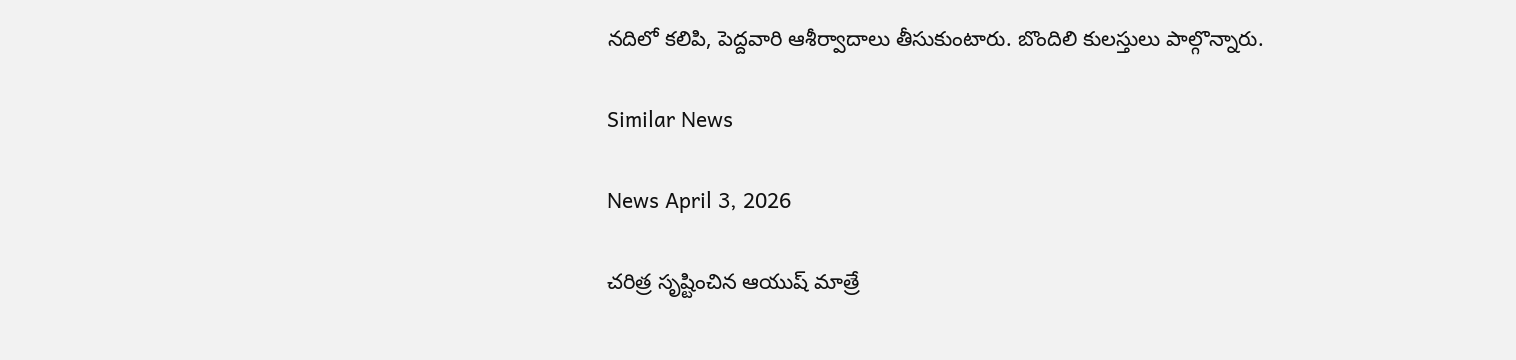నదిలో కలిపి, పెద్దవారి ఆశీర్వాదాలు తీసుకుంటారు. బొందిలి కులస్తులు పాల్గొన్నారు.

Similar News

News April 3, 2026

చరిత్ర సృష్టించిన ఆయుష్ మాత్రే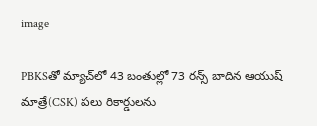image

PBKSతో మ్యాచ్‌లో 43 బంతుల్లో 73 రన్స్ బాదిన ఆయుష్ మాత్రే(CSK) పలు రికార్డులను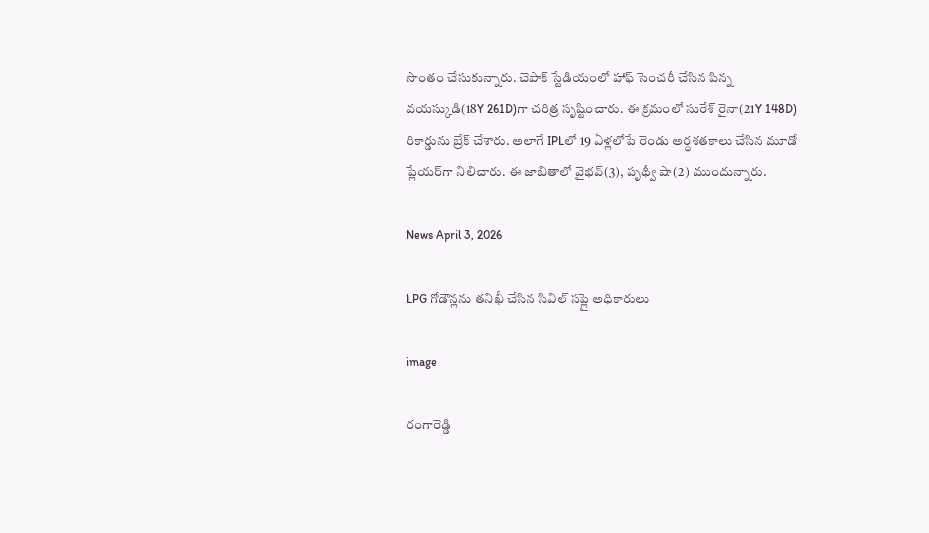సొంతం చేసుకున్నారు. చెపాక్ స్టేడియంలో హాఫ్ సెంచరీ చేసిన పిన్న వయస్కుడి(18Y 261D)గా చరిత్ర సృష్టించారు. ఈ క్రమంలో సురేశ్ రైనా(21Y 148D) రికార్డును బ్రేక్ చేశారు. అలాగే IPLలో 19 ఏళ్లలోపే రెండు అర్ధశతకాలు చేసిన మూడో ప్లేయర్‌గా నిలిచారు. ఈ జాబితాలో వైభవ్(3), పృథ్వీ షా(2) ముందున్నారు.

News April 3, 2026

LPG గోడౌన్లను తనిఖీ చేసిన సివిల్ సప్లై అధికారులు

image

రంగారెడ్డి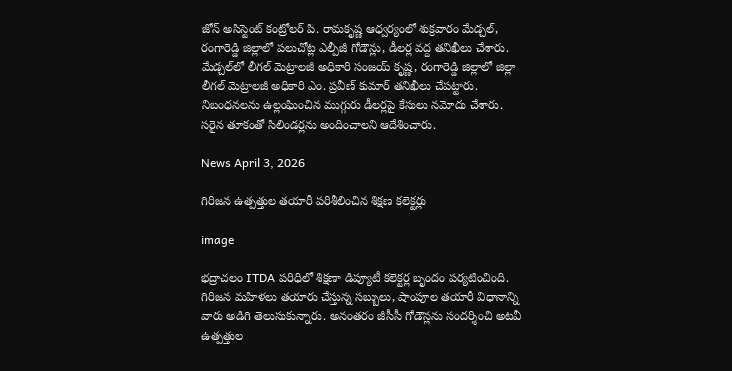జోన్ అసిస్టెంట్ కంట్రోలర్ పి. రామకృష్ణ ఆధ్వర్యంలో శుక్రవారం మేడ్చల్, రంగారెడ్డి జిల్లాలో పలుచోట్ల ఎల్పీజీ గోడౌన్లు, డీలర్ల వద్ద తనిఖీలు చేశారు. మేడ్చల్‌లో లీగల్ మెట్రాలజీ అధికారి సంజయ్ కృష్ణ, రంగారెడ్డి జిల్లాలో జిల్లా లీగల్ మెట్రాలజీ అధికారి ఎం. ప్రవీణ్ కుమార్ తనిఖీలు చేపట్టారు. నిబంధనలను ఉల్లంఘించిన ముగ్గురు డీలర్లపై కేసులు నమోదు చేశారు. సరైన తూకంతో సిలిండర్లను అందించాలని ఆదేశించారు.

News April 3, 2026

గిరిజన ఉత్పత్తుల తయారీ పరిశీలించిన శిక్షణ కలెక్టర్లు

image

భద్రాచలం ITDA పరిధిలో శిక్షణా డిప్యూటీ కలెక్టర్ల బృందం పర్యటించింది. గిరిజన మహిళలు తయారు చేస్తున్న సబ్బులు, షాంపూల తయారీ విధానాన్ని వారు అడిగి తెలుసుకున్నారు. అనంతరం జీసీసీ గోడౌన్లను సందర్శించి అటవీ ఉత్పత్తుల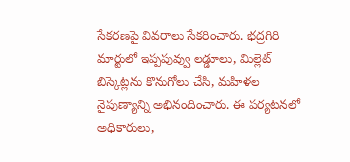సేకరణపై వివరాలు సేకరించారు. భద్రగిరి మార్టులో ఇప్పపువ్వు లడ్డూలు, మిల్లెట్ బిస్కెట్లను కొనుగోలు చేసి, మహిళల నైపుణ్యాన్ని అభినందించారు. ఈ పర్యటనలో అధికారులు,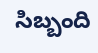సిబ్బంది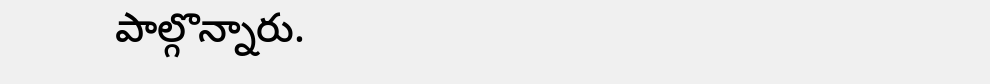పాల్గొన్నారు.